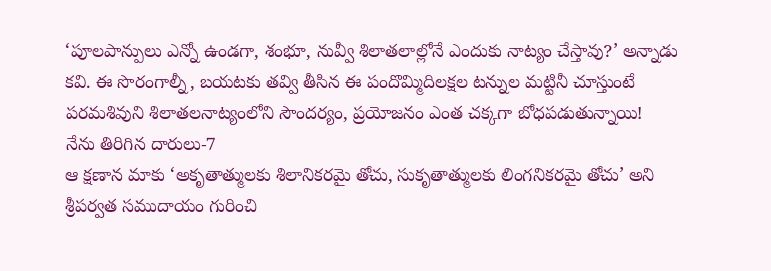‘పూలపాన్పులు ఎన్నో ఉండగా, శంభూ, నువ్వీ శిలాతలాల్లోనే ఎందుకు నాట్యం చేస్తావు?’ అన్నాడు కవి. ఈ సొరంగాల్నీ, బయటకు తవ్వి తీసిన ఈ పందొమ్మిదిలక్షల టన్నుల మట్టినీ చూస్తుంటే పరమశివుని శిలాతలనాట్యంలోని సౌందర్యం, ప్రయోజనం ఎంత చక్కగా బోధపడుతున్నాయి!
నేను తిరిగిన దారులు-7
ఆ క్షణాన మాకు ‘అకృతాత్ములకు శిలానికరమై తోచు, సుకృతాత్ములకు లింగనికరమై తోచు’ అని శ్రీపర్వత సముదాయం గురించి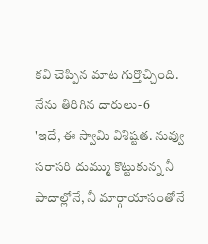కవి చెప్పిన మాట గుర్తొచ్చింది.
నేను తిరిగిన దారులు-6
'ఇదే, ఈ స్వామి విశిష్టత. నువ్వు సరాసరి దుమ్ము కొట్టుకున్న నీ పాదాల్లోనే, నీ మార్గాయాసంతోనే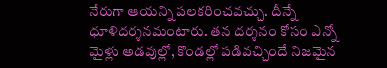నేరుగా ఆయన్ని పలకరించవచ్చు. దీన్నే ధూళిదర్శనమంటారు. తన దర్శనం కోసం ఎన్నో మైళ్లు అడవుల్లో, కొండల్లో పడివచ్చిందే నిజమైన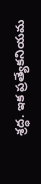శ్రద్ధ. ఇక ప్రత్యేకనియమ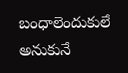బంధాలెందుకులే అనుకునే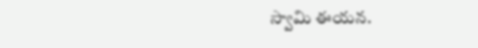స్వామి ఈయన.